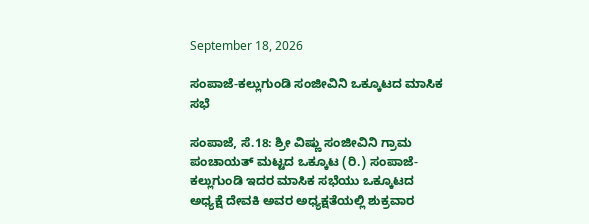September 18, 2026

ಸಂಪಾಜೆ-ಕಲ್ಲುಗುಂಡಿ ಸಂಜೀವಿನಿ ಒಕ್ಕೂಟದ ಮಾಸಿಕ ಸಭೆ

ಸಂಪಾಜೆ, ಸೆ.18: ಶ್ರೀ ವಿಷ್ಣು ಸಂಜೀವಿನಿ ಗ್ರಾಮ ಪಂಚಾಯತ್ ಮಟ್ಟದ ಒಕ್ಕೂಟ (ರಿ.) ಸಂಪಾಜೆ-ಕಲ್ಲುಗುಂಡಿ ಇದರ ಮಾಸಿಕ ಸಭೆಯು ಒಕ್ಕೂಟದ ಅಧ್ಯಕ್ಷೆ ದೇವಕಿ ಅವರ ಅಧ್ಯಕ್ಷತೆಯಲ್ಲಿ ಶುಕ್ರವಾರ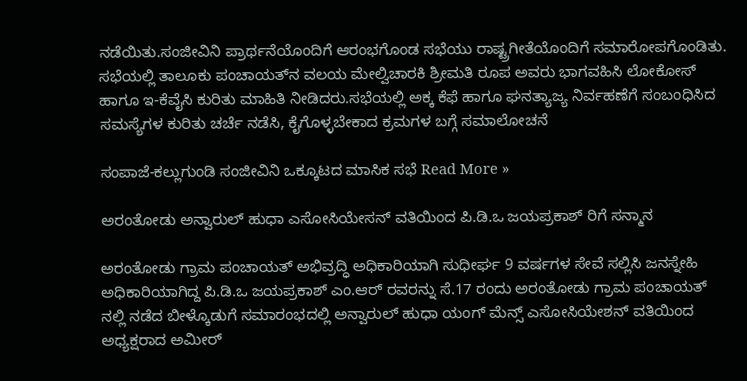ನಡೆಯಿತು.ಸಂಜೀವಿನಿ ಪ್ರಾರ್ಥನೆಯೊಂದಿಗೆ ಆರಂಭಗೊಂಡ ಸಭೆಯು ರಾಷ್ಟ್ರಗೀತೆಯೊಂದಿಗೆ ಸಮಾರೋಪಗೊಂಡಿತು. ಸಭೆಯಲ್ಲಿ ತಾಲೂಕು ಪಂಚಾಯತ್‌ನ ವಲಯ ಮೇಲ್ವಿಚಾರಕಿ ಶ್ರೀಮತಿ ರೂಪ ಅವರು ಭಾಗವಹಿಸಿ ಲೋಕೋಸ್ ಹಾಗೂ ಇ-ಕೆವೈಸಿ ಕುರಿತು ಮಾಹಿತಿ ನೀಡಿದರು.ಸಭೆಯಲ್ಲಿ ಅಕ್ಕ ಕೆಫೆ ಹಾಗೂ ಘನತ್ಯಾಜ್ಯ ನಿರ್ವಹಣೆಗೆ ಸಂಬಂಧಿಸಿದ ಸಮಸ್ಯೆಗಳ ಕುರಿತು ಚರ್ಚೆ ನಡೆಸಿ, ಕೈಗೊಳ್ಳಬೇಕಾದ ಕ್ರಮಗಳ ಬಗ್ಗೆ ಸಮಾಲೋಚನೆ

ಸಂಪಾಜೆ-ಕಲ್ಲುಗುಂಡಿ ಸಂಜೀವಿನಿ ಒಕ್ಕೂಟದ ಮಾಸಿಕ ಸಭೆ Read More »

ಅರಂತೋಡು ಅನ್ವಾರುಲ್ ಹುಧಾ ಎಸೋಸಿಯೇಸನ್ ವತಿಯಿಂದ ಪಿ.ಡಿ.ಒ ಜಯಪ್ರಕಾಶ್ ರಿಗೆ ಸನ್ಮಾನ

ಅರಂತೋಡು ಗ್ರಾಮ ಪಂಚಾಯತ್ ಅಭಿವ್ರದ್ಧಿ ಅಧಿಕಾರಿಯಾಗಿ ಸುಧೀರ್ಘ 9 ವರ್ಷಗಳ ಸೇವೆ ಸಲ್ಲಿಸಿ ಜನಸ್ನೇಹಿ ಅಧಿಕಾರಿಯಾಗಿದ್ದ ಪಿ.ಡಿ.ಒ ಜಯಪ್ರಕಾಶ್ ಎಂ.ಆರ್ ರವರನ್ನು ಸೆ.17 ರಂದು ಅರಂತೋಡು ಗ್ರಾಮ ಪಂಚಾಯತ್ ನಲ್ಲಿ ನಡೆದ ಬೀಳ್ಕೊಡುಗೆ ಸಮಾರಂಭದಲ್ಲಿ ಅನ್ವಾರುಲ್ ಹುಧಾ ಯಂಗ್ ಮೆನ್ಸ್ ಎಸೋಸಿಯೇಶನ್ ವತಿಯಿಂದ ಅಧ್ಯಕ್ಷರಾದ ಅಮೀರ್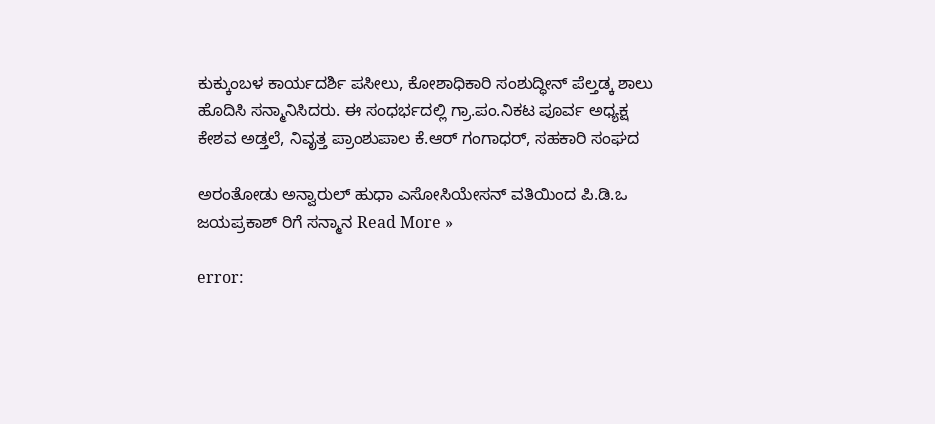ಕುಕ್ಕುಂಬಳ ಕಾರ್ಯದರ್ಶಿ ಪಸೀಲು, ಕೋಶಾಧಿಕಾರಿ ಸಂಶುದ್ಧೀನ್ ಪೆಲ್ತಡ್ಕ ಶಾಲು ಹೊದಿಸಿ ಸನ್ಮಾನಿಸಿದರು. ಈ ಸಂಧರ್ಭದಲ್ಲಿ ಗ್ರಾ.ಪಂ.ನಿಕಟ ಪೂರ್ವ ಅಧ್ಯಕ್ಷ ಕೇಶವ ಅಡ್ತಲೆ, ನಿವೃತ್ತ ಪ್ರಾಂಶುಪಾಲ ಕೆ.ಆರ್ ಗಂಗಾಧರ್, ಸಹಕಾರಿ ಸಂಘದ

ಅರಂತೋಡು ಅನ್ವಾರುಲ್ ಹುಧಾ ಎಸೋಸಿಯೇಸನ್ ವತಿಯಿಂದ ಪಿ.ಡಿ.ಒ ಜಯಪ್ರಕಾಶ್ ರಿಗೆ ಸನ್ಮಾನ Read More »

error: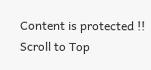Content is protected !!
Scroll to Top